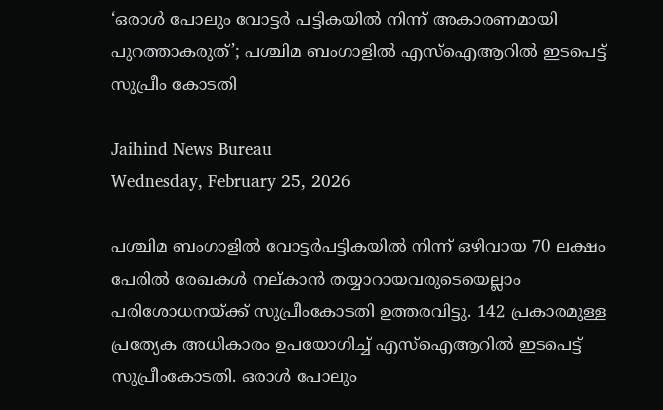‘ഒരാള്‍ പോലും വോട്ടര്‍ പട്ടികയിൽ നിന്ന് അകാരണമായി പുറത്താകരുത്’; പശ്ചിമ ബംഗാളിൽ എസ്ഐആറിൽ ഇടപെട്ട് സുപ്രീം കോടതി

Jaihind News Bureau
Wednesday, February 25, 2026

പശ്ചിമ ബംഗാളിൽ വോട്ടർപട്ടികയിൽ നിന്ന് ഒഴിവായ 70 ലക്ഷം പേരിൽ രേഖകൾ നല്കാൻ തയ്യാറായവരുടെയെല്ലാം പരിശോധനയ്ക്ക് സുപ്രീംകോടതി ഉത്തരവിട്ടു. 142 പ്രകാരമുള്ള പ്രത്യേക അധികാരം ഉപയോഗിച്ച് എസ്ഐആറിൽ ഇടപെട്ട് സുപ്രീംകോടതി. ഒരാൾ പോലും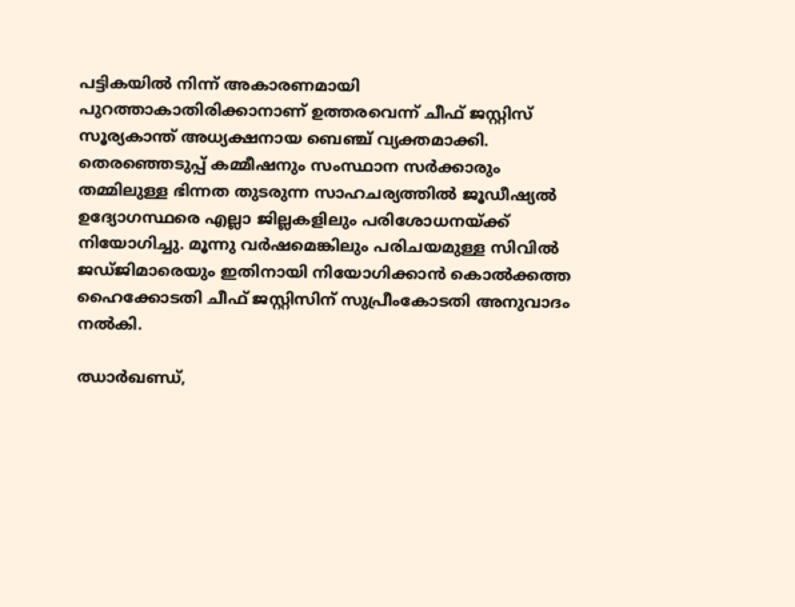പട്ടികയിൽ നിന്ന് അകാരണമായി പുറത്താകാതിരിക്കാനാണ് ഉത്തരവെന്ന് ചീഫ് ജസ്റ്റിസ് സൂര്യകാന്ത് അധ്യക്ഷനായ ബെഞ്ച് വ്യക്തമാക്കി. തെരഞ്ഞെടുപ്പ് കമ്മീഷനും സംസ്ഥാന സർക്കാരും തമ്മിലുള്ള ഭിന്നത തുടരുന്ന സാഹചര്യത്തിൽ ജൂഡീഷ്യൽ ഉദ്യോഗസ്ഥരെ എല്ലാ ജില്ലകളിലും പരിശോധനയ്ക്ക് നിയോഗിച്ചു. മൂന്നു വർഷമെങ്കിലും പരിചയമുള്ള സിവിൽ ജഡ്ജിമാരെയും ഇതിനായി നിയോഗിക്കാൻ കൊൽക്കത്ത ഹൈക്കോടതി ചീഫ് ജസ്റ്റിസിന് സുപ്രീംകോടതി അനുവാദം നൽകി.

ഝാർഖണ്ഡ്,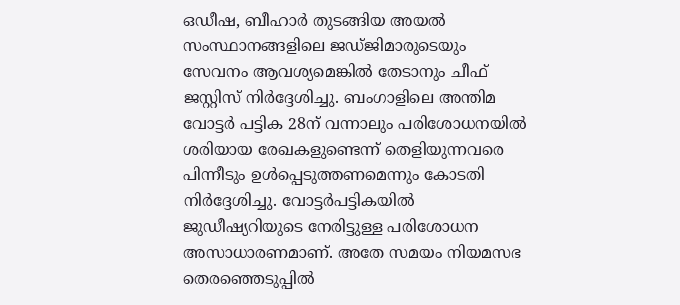ഒഡീഷ, ബീഹാർ തുടങ്ങിയ അയൽ സംസ്ഥാനങ്ങളിലെ ജഡ്ജിമാരുടെയും സേവനം ആവശ്യമെങ്കിൽ തേടാനും ചീഫ് ജസ്റ്റിസ് നിർദ്ദേശിച്ചു. ബംഗാളിലെ അന്തിമ വോട്ടർ പട്ടിക 28ന് വന്നാലും പരിശോധനയിൽ ശരിയായ രേഖകളുണ്ടെന്ന് തെളിയുന്നവരെ പിന്നീടും ഉൾപ്പെടുത്തണമെന്നും കോടതി നിർദ്ദേശിച്ചു. വോട്ടർപട്ടികയിൽ ജുഡീഷ്യറിയുടെ നേരിട്ടുള്ള പരിശോധന അസാധാരണമാണ്. അതേ സമയം നിയമസഭ തെരഞ്ഞെടുപ്പിൽ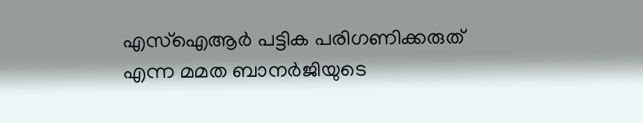എസ്ഐആർ പട്ടിക പരിഗണിക്കരുത് എന്ന മമത ബാനർജിയുടെ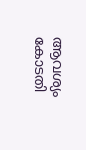ആവശ്യം കോടതി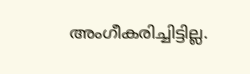അംഗീകരിച്ചിട്ടില്ല.